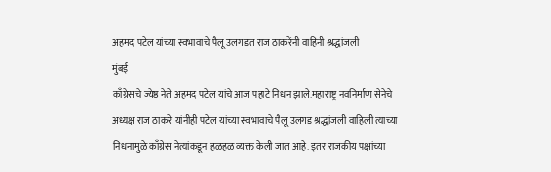अहमद पटेल यांच्या स्वभावाचे पैलू उलगडत राज ठाकरेंनी वाहिनी श्रद्धांजली
मुंबई
काँग्रेसचे ज्येष्ठ नेते अहमद पटेल यांचे आज पहाटे निधन झाले.महाराष्ट्र नवनिर्माण सेनेचे अध्यक्ष राज ठाकरे यांनीही पटेल यांच्या स्वभावाचे पैलू उलगड श्रद्धांजली वाहिली त्याच्या निधनामुळे काँग्रेस नेत्यांकडून हळहळ व्यक्त केली जात आहे. इतर राजकीय पक्षांच्या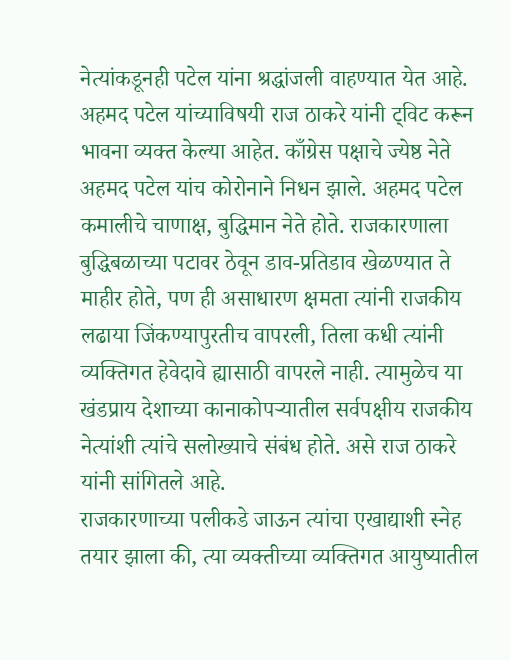नेत्यांकडूनही पटेल यांना श्रद्धांजली वाहण्यात येत आहे. अहमद पटेल यांच्याविषयी राज ठाकरे यांनी ट्विट करून भावना व्यक्त केल्या आहेत. काँग्रेस पक्षाचे ज्येष्ठ नेते अहमद पटेल यांच कोरोनाने निधन झाले. अहमद पटेल कमालीचे चाणाक्ष, बुद्धिमान नेते होते. राजकारणाला बुद्धिबळाच्या पटावर ठेवून डाव-प्रतिडाव खेळण्यात ते माहीर होते, पण ही असाधारण क्षमता त्यांनी राजकीय लढाया जिंकण्यापुरतीच वापरली, तिला कधी त्यांनी व्यक्तिगत हेवेदावे ह्यासाठी वापरले नाही. त्यामुळेच या खंडप्राय देशाच्या कानाकोपऱ्यातील सर्वपक्षीय राजकीय नेत्यांशी त्यांचे सलोख्याचे संबंध होते. असे राज ठाकरे यांनी सांगितले आहे.
राजकारणाच्या पलीकडे जाऊन त्यांचा एखाद्याशी स्नेह तयार झाला की, त्या व्यक्तीच्या व्यक्तिगत आयुष्यातील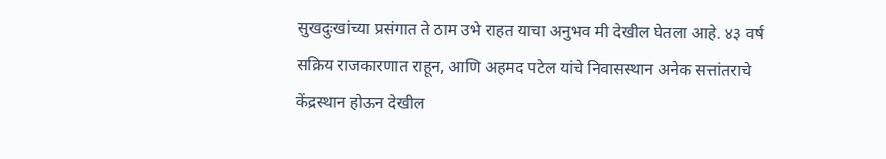सुखदुःखांच्या प्रसंगात ते ठाम उभे राहत याचा अनुभव मी देखील घेतला आहे. ४३ वर्ष सक्रिय राजकारणात राहून, आणि अहमद पटेल यांचे निवासस्थान अनेक सत्तांतराचे केंद्रस्थान होऊन देखील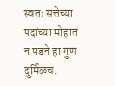स्वतः सत्तेच्या पदांच्या मोहात न पडने हा गुण दुर्मिळच.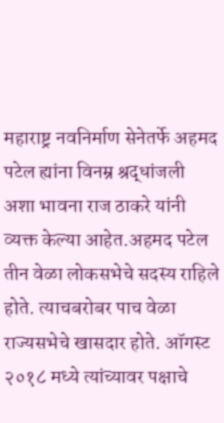महाराष्ट्र नवनिर्माण सेनेतर्फे अहमद पटेल ह्यांना विनम्र श्रद्धांजली अशा भावना राज ठाकरे यांनी व्यक्त केल्या आहेत.अहमद पटेल तीन वेळा लोकसभेचे सदस्य राहिले होते. त्याचबरोबर पाच वेळा राज्यसभेचे खासदार होते. ऑगस्ट २०१८ मध्ये त्यांच्यावर पक्षाचे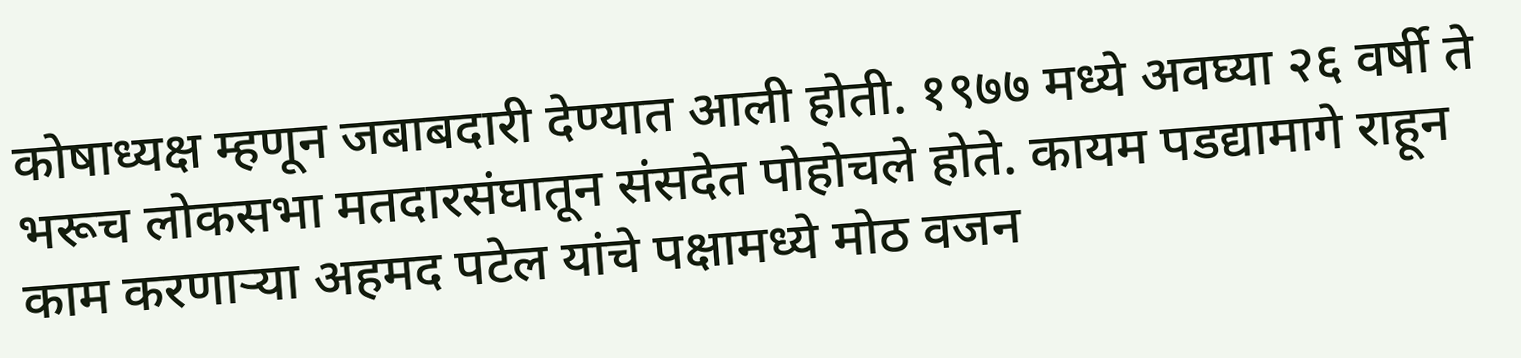कोषाध्यक्ष म्हणून जबाबदारी देण्यात आली होती. १९७७ मध्ये अवघ्या २६ वर्षी ते भरूच लोकसभा मतदारसंघातून संसदेत पोहोचले होते. कायम पडद्यामागे राहून काम करणाऱ्या अहमद पटेल यांचे पक्षामध्ये मोठ वजन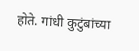होते. गांधी कुटुंबांच्या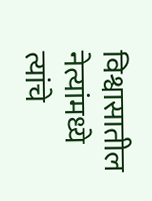विश्वासातील नेत्यांमध्ये त्यांचे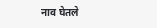नाव घेतले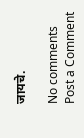जायचे.

No comments
Post a Comment